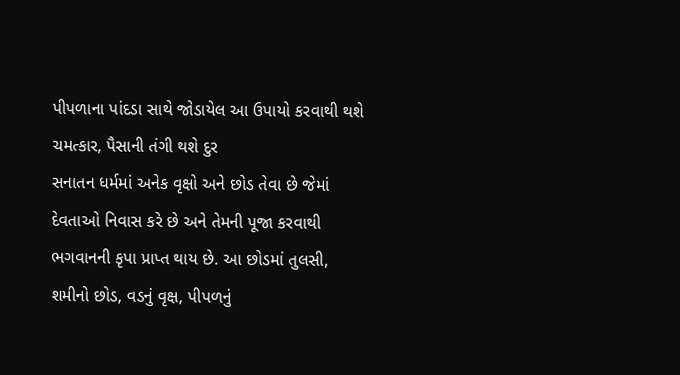પીપળાના પાંદડા સાથે જોડાયેલ આ ઉપાયો કરવાથી થશે ચમત્કાર, પૈસાની તંગી થશે દુર
સનાતન ધર્મમાં અનેક વૃક્ષો અને છોડ તેવા છે જેમાં દેવતાઓ નિવાસ કરે છે અને તેમની પૂજા કરવાથી ભગવાનની કૃપા પ્રાપ્ત થાય છે. આ છોડમાં તુલસી, શમીનો છોડ, વડનું વૃક્ષ, પીપળનું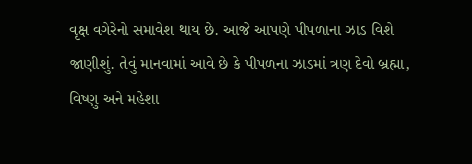વૃક્ષ વગેરેનો સમાવેશ થાય છે. આજે આપણે પીપળાના ઝાડ વિશે જાણીશું. તેવું માનવામાં આવે છે કે પીપળના ઝાડમાં ત્રણ દેવો બ્રહ્મા, વિષ્ણુ અને મહેશા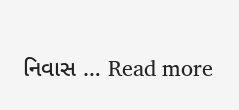નિવાસ … Read more